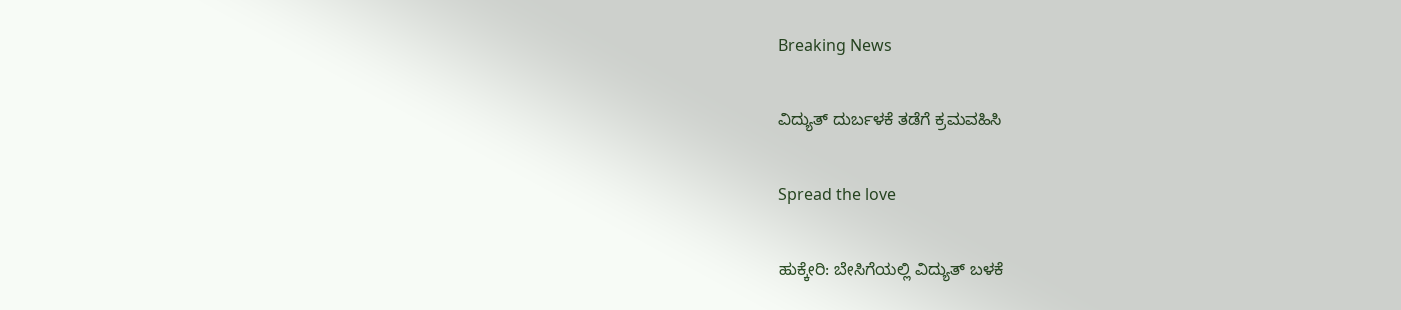Breaking News

ವಿದ್ಯುತ್ ದುರ್ಬಳಕೆ ತಡೆಗೆ ಕ್ರಮವಹಿಸಿ

Spread the love

ಹುಕ್ಕೇರಿ: ಬೇಸಿಗೆಯಲ್ಲಿ ವಿದ್ಯುತ್ ಬಳಕೆ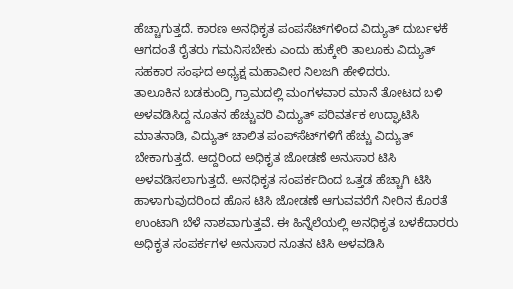ಹೆಚ್ಚಾಗುತ್ತದೆ. ಕಾರಣ ಅನಧಿಕೃತ ಪಂಪಸೆಟ್‌ಗಳಿಂದ ವಿದ್ಯುತ್ ದುರ್ಬಳಕೆ ಆಗದಂತೆ ರೈತರು ಗಮನಿಸಬೇಕು ಎಂದು ಹುಕ್ಕೇರಿ ತಾಲೂಕು ವಿದ್ಯುತ್ ಸಹಕಾರ ಸಂಘದ ಅಧ್ಯಕ್ಷ ಮಹಾವೀರ ನಿಲಜಗಿ ಹೇಳಿದರು.
ತಾಲೂಕಿನ ಬಡಕುಂದ್ರಿ ಗ್ರಾಮದಲ್ಲಿ ಮಂಗಳವಾರ ಮಾನೆ ತೋಟದ ಬಳಿ ಅಳವಡಿಸಿದ್ದ ನೂತನ ಹೆಚ್ಚುವರಿ ವಿದ್ಯುತ್ ಪರಿವರ್ತಕ ಉದ್ಘಾಟಿಸಿ ಮಾತನಾಡಿ, ವಿದ್ಯುತ್ ಚಾಲಿತ ಪಂಪ್‌ಸೆಟ್‌ಗಳಿಗೆ ಹೆಚ್ಚು ವಿದ್ಯುತ್ ಬೇಕಾಗುತ್ತದೆ. ಆದ್ದರಿಂದ ಅಧಿಕೃತ ಜೋಡಣೆ ಅನುಸಾರ ಟಿಸಿ ಅಳವಡಿಸಲಾಗುತ್ತದೆ. ಅನಧಿಕೃತ ಸಂಪರ್ಕದಿಂದ ಒತ್ತಡ ಹೆಚ್ಚಾಗಿ ಟಿಸಿ ಹಾಳಾಗುವುದರಿಂದ ಹೊಸ ಟಿಸಿ ಜೋಡಣೆ ಆಗುವವರೆಗೆ ನೀರಿನ ಕೊರತೆ ಉಂಟಾಗಿ ಬೆಳೆ ನಾಶವಾಗುತ್ತವೆ. ಈ ಹಿನ್ನೆಲೆಯಲ್ಲಿ ಅನಧಿಕೃತ ಬಳಕೆದಾರರು ಅಧಿಕೃತ ಸಂಪರ್ಕಗಳ ಅನುಸಾರ ನೂತನ ಟಿಸಿ ಅಳವಡಿಸಿ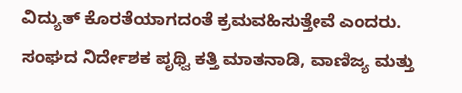ವಿದ್ಯುತ್ ಕೊರತೆಯಾಗದಂತೆ ಕ್ರಮವಹಿಸುತ್ತೇವೆ ಎಂದರು.
ಸಂಘದ ನಿರ್ದೇಶಕ ಪೃಥ್ವಿ ಕತ್ತಿ ಮಾತನಾಡಿ, ವಾಣಿಜ್ಯ ಮತ್ತು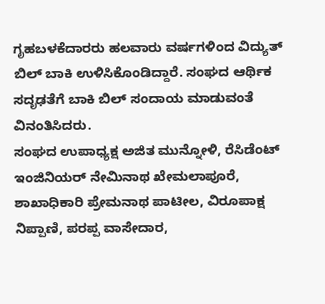ಗೃಹಬಳಕೆದಾರರು ಹಲವಾರು ವರ್ಷಗಳಿಂದ ವಿದ್ಯುತ್ ಬಿಲ್ ಬಾಕಿ ಉಳಿಸಿಕೊಂಡಿದ್ದಾರೆ. ಸಂಘದ ಆರ್ಥಿಕ ಸದೃಢತೆಗೆ ಬಾಕಿ ಬಿಲ್ ಸಂದಾಯ ಮಾಡುವಂತೆ ವಿನಂತಿಸಿದರು.
ಸಂಘದ ಉಪಾಧ್ಯಕ್ಷ ಅಜಿತ ಮುನ್ನೋಳಿ, ರೆಸಿಡೆಂಟ್ ಇಂಜಿನಿಯರ್ ನೇಮಿನಾಥ ಖೇಮಲಾಪೂರೆ, ಶಾಖಾಧಿಕಾರಿ ಪ್ರೇಮನಾಥ ಪಾಟೀಲ, ವಿರೂಪಾಕ್ಷ ನಿಪ್ಪಾಣಿ, ಪರಪ್ಪ ವಾಸೇದಾರ,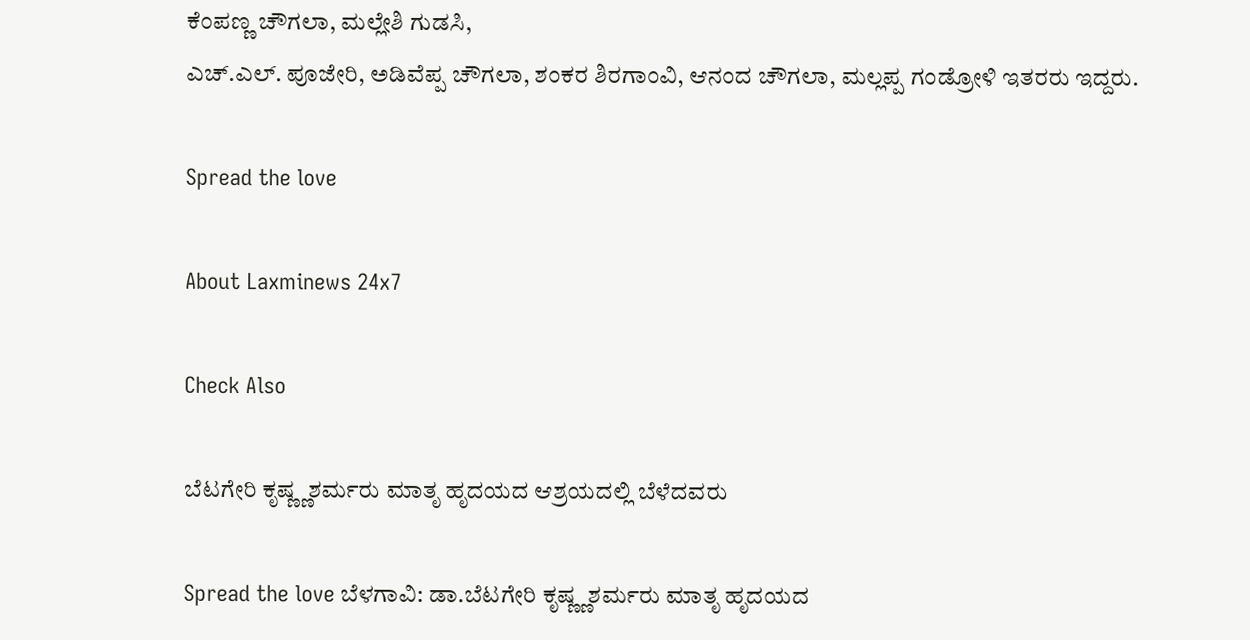ಕೆಂಪಣ್ಣ ಚೌಗಲಾ, ಮಲ್ಲೇಶಿ ಗುಡಸಿ,
ಎಚ್.ಎಲ್. ಪೂಜೇರಿ, ಅಡಿವೆಪ್ಪ ಚೌಗಲಾ, ಶಂಕರ ಶಿರಗಾಂವಿ, ಆನಂದ ಚೌಗಲಾ, ಮಲ್ಲಪ್ಪ ಗಂಡ್ರೋಳಿ ಇತರರು ಇದ್ದರು.

Spread the love

About Laxminews 24x7

Check Also

ಬೆಟಗೇರಿ ಕೃಷ್ಣ್ಣಶರ್ಮರು ಮಾತೃ ಹೃದಯದ ಆಶ್ರಯದಲ್ಲಿ ಬೆಳೆದವರು

Spread the love ಬೆಳಗಾವಿ: ಡಾ.ಬೆಟಗೇರಿ ಕೃಷ್ಣ್ಣಶರ್ಮರು ಮಾತೃ ಹೃದಯದ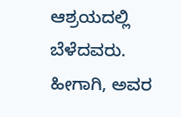ಆಶ್ರಯದಲ್ಲಿ ಬೆಳೆದವರು. ಹೀಗಾಗಿ, ಅವರ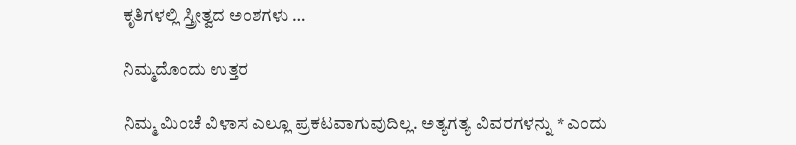ಕೃತಿಗಳಲ್ಲಿ ಸ್ತ್ರೀತ್ವದ ಅಂಶಗಳು …

ನಿಮ್ಮದೊಂದು ಉತ್ತರ

ನಿಮ್ಮ ಮಿಂಚೆ ವಿಳಾಸ ಎಲ್ಲೂ ಪ್ರಕಟವಾಗುವುದಿಲ್ಲ. ಅತ್ಯಗತ್ಯ ವಿವರಗಳನ್ನು * ಎಂದು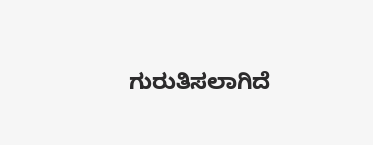ಗುರುತಿಸಲಾಗಿದೆ